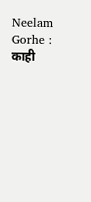Neelam Gorhe : काही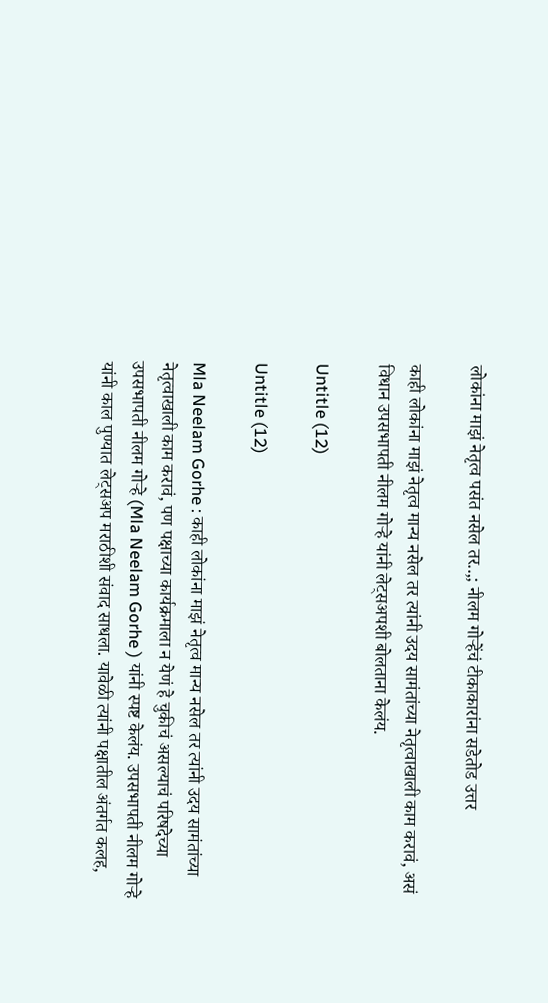लोकांना माझं नेतृत्व पसंत नसेल तर..,; नीलम गोऱ्हेंचं टीकाकारांना सडेतोड उत्तर

काही लोकांना माझं नेतृत्व मान्य नसेल तर त्यांनी उदय सामंतांच्या नेतृत्वाखाली काम करावं, असं विधान उपसभापती नीलम गोऱ्हे यांनी लेट्सअपशी बोलताना केलंय.

Untitle (12)

Untitle (12)

Mla Neelam Gorhe : काही लोकांना माझं नेतृत्व मान्य नसेल तर त्यांनी उदय सामंतांच्या नेतृत्वाखाली काम करावं, पण पक्षाच्या कार्यक्रमाला न येणं हे चुकीचं असल्याचं परिषदेच्या उपसभापती नीलम गोऱ्हे (Mla Neelam Gorhe ) यांनी स्पष्ट केलंय. उपसभापती नीलम गोऱ्हे यांनी काल पुण्यात लेट्सअप मराठीशी संवाद साधला. यावेळी त्यांनी पक्षातील अंतर्गत कलह,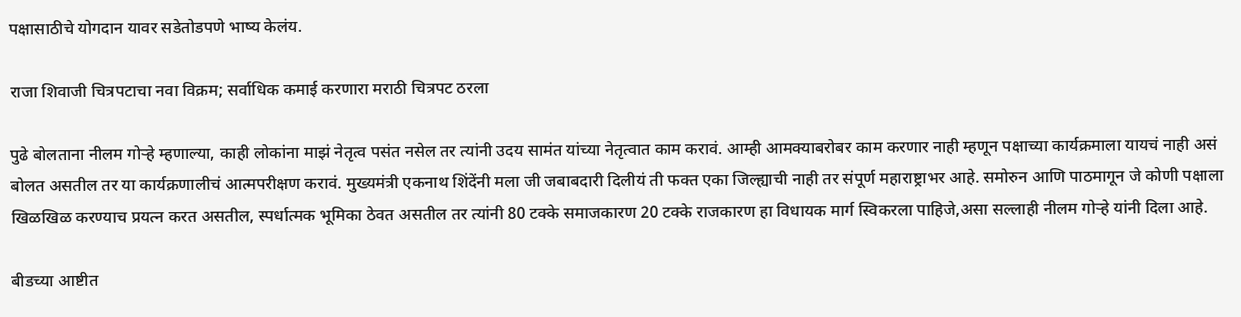पक्षासाठीचे योगदान यावर सडेतोडपणे भाष्य केलंय.

राजा शिवाजी चित्रपटाचा नवा विक्रम; सर्वाधिक कमाई करणारा मराठी चित्रपट ठरला

पुढे बोलताना नीलम गोऱ्हे म्हणाल्या, काही लोकांना माझं नेतृत्व पसंत नसेल तर त्यांनी उदय सामंत यांच्या नेतृत्वात काम करावं. आम्ही आमक्याबरोबर काम करणार नाही म्हणून पक्षाच्या कार्यक्रमाला यायचं नाही असं बोलत असतील तर या कार्यक्रणालीचं आत्मपरीक्षण करावं. मुख्यमंत्री एकनाथ शिंदेंनी मला जी जबाबदारी दिलीयं ती फक्त एका जिल्ह्याची नाही तर संपूर्ण महाराष्ट्राभर आहे. समोरुन आणि पाठमागून जे कोणी पक्षाला खिळखिळ करण्याच प्रयत्न करत असतील, स्पर्धात्मक भूमिका ठेवत असतील तर त्यांनी 80 टक्के समाजकारण 20 टक्के राजकारण हा विधायक मार्ग स्विकरला पाहिजे,असा सल्लाही नीलम गोऱ्हे यांनी दिला आहे.

बीडच्या आष्टीत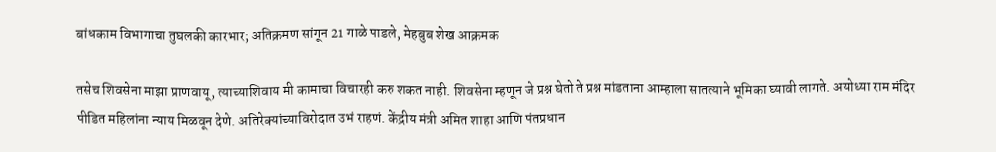बांधकाम विभागाचा तुघलकी कारभार; अतिक्रमण सांगून 21 गाळे पाडले, मेहबुब शेख आक्रमक

तसेच शिवसेना माझा प्राणवायू, त्याच्याशिवाय मी कामाचा विचारही करु शकत नाही. शिवसेना म्हणून जे प्रश्न घेतो ते प्रश्न मांडताना आम्हाला सातत्याने भूमिका घ्यावी लागते. अयोध्या राम मंदिर पीडित महिलांना न्याय मिळवून देणे. अतिरेक्यांच्याविरोदात उभं राहणं. केंद्रीय मंत्री अमित शाहा आणि पंतप्रधान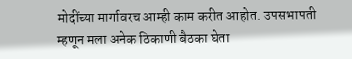मोदींच्या मार्गावरच आम्ही काम करीत आहोत. उपसभापती म्हणून मला अनेक ठिकाणी बैठका घेता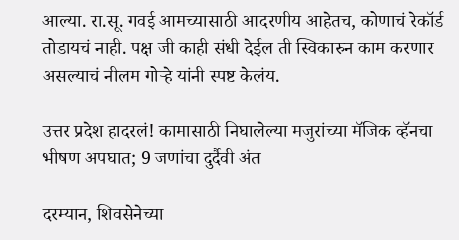आल्या. रा.सू. गवई आमच्यासाठी आदरणीय आहेतच, कोणाचं रेकॉर्ड तोडायचं नाही. पक्ष जी काही संधी देईल ती स्विकारुन काम करणार असल्याचं नीलम गोऱ्हे यांनी स्पष्ट केलंय.

उत्तर प्रदेश हादरलं! कामासाठी निघालेल्या मजुरांच्या मॅजिक व्हॅनचा भीषण अपघात; 9 जणांचा दुर्दैवी अंत

दरम्यान, शिवसेनेच्या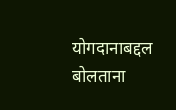योगदानाबद्दल बोलताना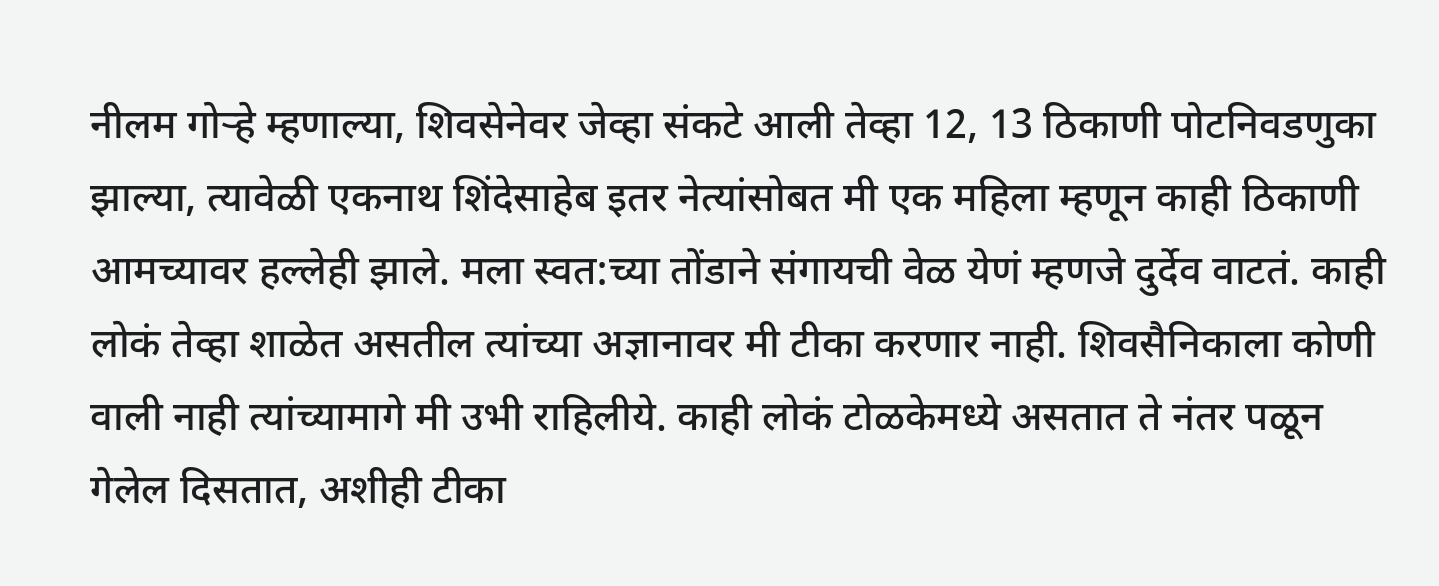नीलम गोऱ्हे म्हणाल्या, शिवसेनेवर जेव्हा संकटे आली तेव्हा 12, 13 ठिकाणी पोटनिवडणुका झाल्या, त्यावेळी एकनाथ शिंदेसाहेब इतर नेत्यांसोबत मी एक महिला म्हणून काही ठिकाणी आमच्यावर हल्लेही झाले. मला स्वत:च्या तोंडाने संगायची वेळ येणं म्हणजे दुर्देव वाटतं. काही लोकं तेव्हा शाळेत असतील त्यांच्या अज्ञानावर मी टीका करणार नाही. शिवसैनिकाला कोणी वाली नाही त्यांच्यामागे मी उभी राहिलीये. काही लोकं टोळकेमध्ये असतात ते नंतर पळून गेलेल दिसतात, अशीही टीका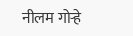नीलम गोऱ्हे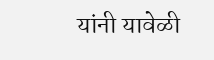यांनी यावेळी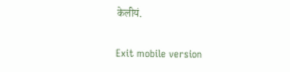केलीयं.

Exit mobile version